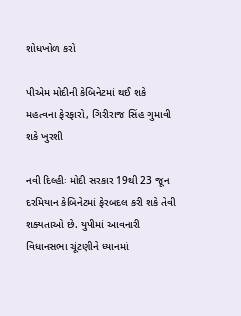શોધખોળ કરો

પીએમ મોદીની કેબિનેટમાં થઈ શકે મહત્વના ફેરફારો, ગિરીરાજ સિંહ ગુમાવી શકે ખુરશી

નવી દિલ્હીઃ મોદી સરકાર 19થી 23 જૂન દરમિયાન કેબિનેટમાં ફેરબદલ કરી શકે તેવી શક્યતાઓ છે. યુપીમાં આવનારી વિધાનસભા ચૂંટણીને ધ્યાનમાં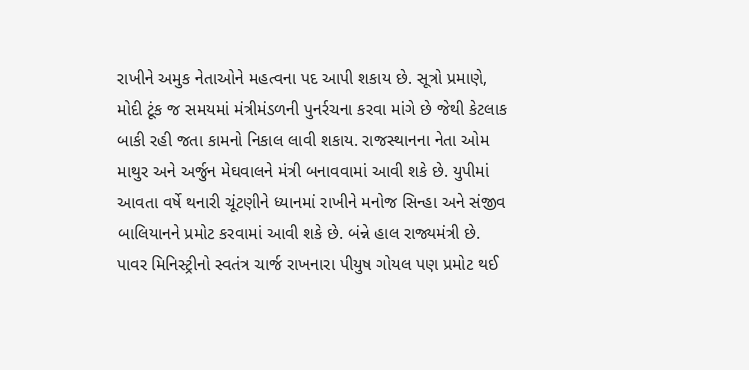રાખીને અમુક નેતાઓને મહત્વના પદ આપી શકાય છે. સૂત્રો પ્રમાણે, મોદી ટૂંક જ સમયમાં મંત્રીમંડળની પુનર્રચના કરવા માંગે છે જેથી કેટલાક બાકી રહી જતા કામનો નિકાલ લાવી શકાય. રાજસ્થાનના નેતા ઓમ માથુર અને અર્જુન મેઘવાલને મંત્રી બનાવવામાં આવી શકે છે. યુપીમાં આવતા વર્ષે થનારી ચૂંટણીને ધ્યાનમાં રાખીને મનોજ સિન્હા અને સંજીવ બાલિયાનને પ્રમોટ કરવામાં આવી શકે છે. બંન્ને હાલ રાજ્યમંત્રી છે. પાવર મિનિસ્ટ્રીનો સ્વતંત્ર ચાર્જ રાખનારા પીયુષ ગોયલ પણ પ્રમોટ થઈ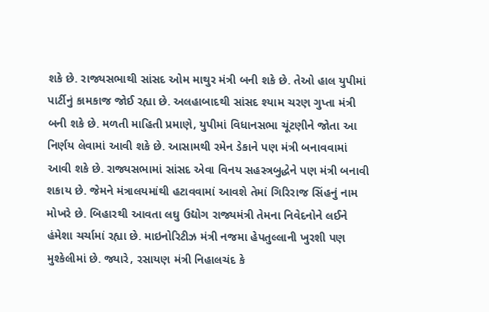શકે છે. રાજ્યસભાથી સાંસદ ઓમ માથુર મંત્રી બની શકે છે. તેઓ હાલ યુપીમાં પાર્ટીનું કામકાજ જોઈ રહ્યા છે. અલહાબાદથી સાંસદ શ્યામ ચરણ ગુપ્તા મંત્રી બની શકે છે. મળતી માહિતી પ્રમાણે, યુપીમાં વિધાનસભા ચૂંટણીને જોતા આ નિર્ણય લેવામાં આવી શકે છે. આસામથી રમેન ડેકાને પણ મંત્રી બનાવવામાં આવી શકે છે. રાજ્યસભામાં સાંસદ એવા વિનય સહસ્ત્રબુદ્ધેને પણ મંત્રી બનાવી શકાય છે. જેમને મંત્રાલયમાંથી હટાવવામાં આવશે તેમાં ગિરિરાજ સિંહનું નામ મોખરે છે. બિહારથી આવતા લઘુ ઉદ્યોગ રાજ્યમંત્રી તેમના નિવેદનોને લઈને હંમેશા ચર્ચામાં રહ્યા છે. માઇનોરિટીઝ મંત્રી નજમા હેપતુલ્લાની ખુરશી પણ મુશ્કેલીમાં છે. જ્યારે, રસાયણ મંત્રી નિહાલચંદ કે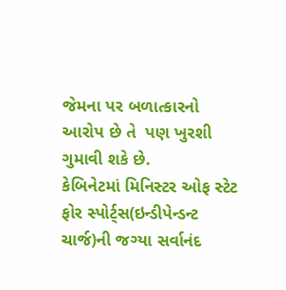જેમના પર બળાત્કારનો આરોપ છે તે  પણ ખુરશી ગુમાવી શકે છે.
કેબિનેટમાં મિનિસ્ટર ઓફ સ્ટેટ ફોર સ્પોર્ટ્સ(ઇન્ડીપેન્ડન્ટ ચાર્જ)ની જગ્યા સર્વાનંદ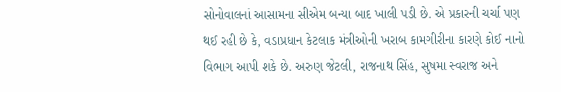સોનોવાલનાં આસામના સીએમ બન્યા બાદ ખાલી પડી છે. એ પ્રકારની ચર્ચા પણ થઈ રહી છે કે, વડાપ્રધાન કેટલાક મંત્રીઓની ખરાબ કામગીરીના કારણે કોઈ નાનો વિભાગ આપી શકે છે. અરુણ જેટલી, રાજનાથ સિંહ, સુષમા સ્વરાજ અને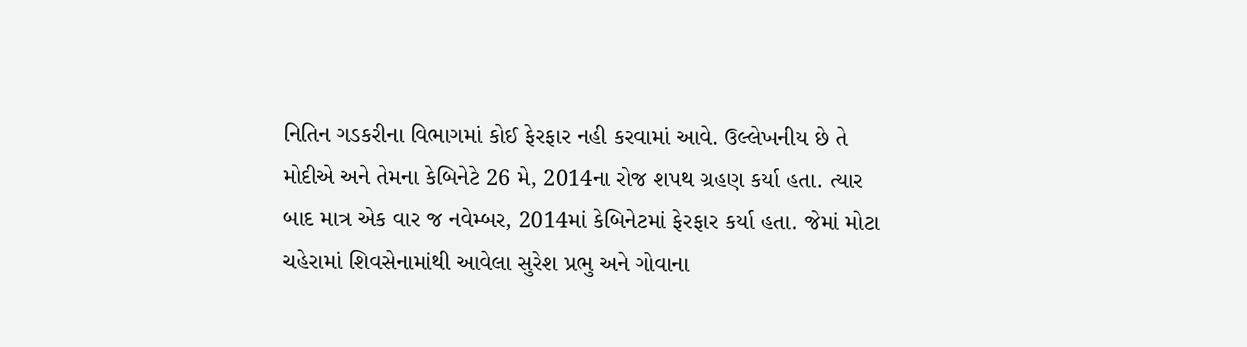નિતિન ગડકરીના વિભાગમાં કોઈ ફેરફાર નહી કરવામાં આવે. ઉલ્લેખનીય છે તે મોદીએ અને તેમના કેબિનેટે 26 મે, 2014ના રોજ શપથ ગ્રહણ કર્યા હતા. ત્યાર બાદ માત્ર એક વાર જ નવેમ્બર, 2014માં કેબિનેટમાં ફેરફાર કર્યા હતા. જેમાં મોટા ચહેરામાં શિવસેનામાંથી આવેલા સુરેશ પ્રભુ અને ગોવાના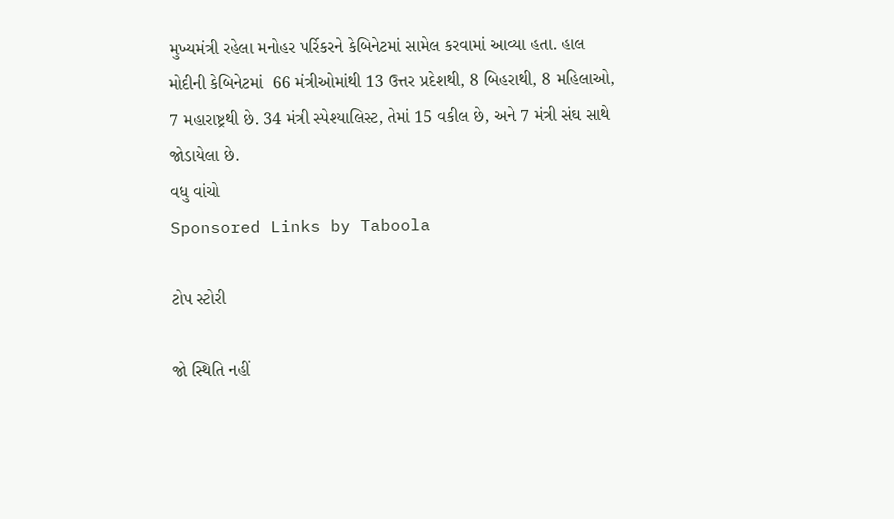મુખ્યમંત્રી રહેલા મનોહર પર્રિકરને કેબિનેટમાં સામેલ કરવામાં આવ્યા હતા. હાલ મોદીની કેબિનેટમાં  66 મંત્રીઓમાંથી 13 ઉત્તર પ્રદેશથી, 8 બિહરાથી, 8 મહિલાઓ,  7 મહારાષ્ટ્રથી છે. 34 મંત્રી સ્પેશ્યાલિસ્ટ, તેમાં 15 વકીલ છે, અને 7 મંત્રી સંઘ સાથે જોડાયેલા છે.
વધુ વાંચો
Sponsored Links by Taboola

ટોપ સ્ટોરી

જો સ્થિતિ નહીં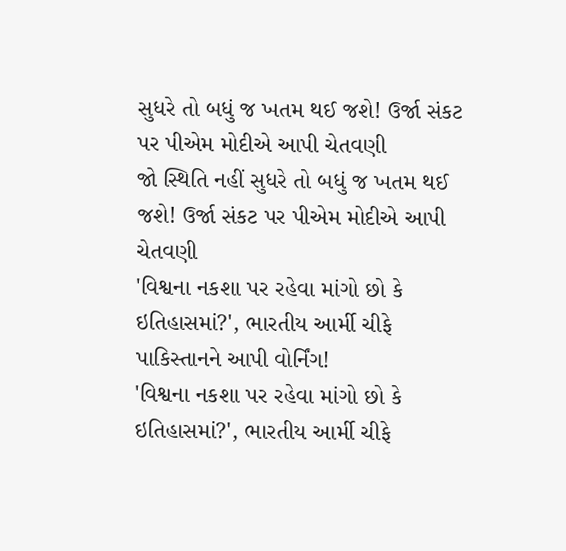સુધરે તો બધું જ ખતમ થઈ જશે! ઉર્જા સંકટ પર પીએમ મોદીએ આપી ચેતવણી
જો સ્થિતિ નહીં સુધરે તો બધું જ ખતમ થઈ જશે! ઉર્જા સંકટ પર પીએમ મોદીએ આપી ચેતવણી
'વિશ્વના નકશા પર રહેવા માંગો છો કે ઇતિહાસમાં?', ભારતીય આર્મી ચીફે પાકિસ્તાનને આપી વોર્નિંગ!
'વિશ્વના નકશા પર રહેવા માંગો છો કે ઇતિહાસમાં?', ભારતીય આર્મી ચીફે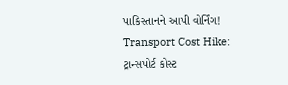પાકિસ્તાનને આપી વોર્નિંગ!
Transport Cost Hike: ટ્રાન્સપોર્ટ કોસ્ટ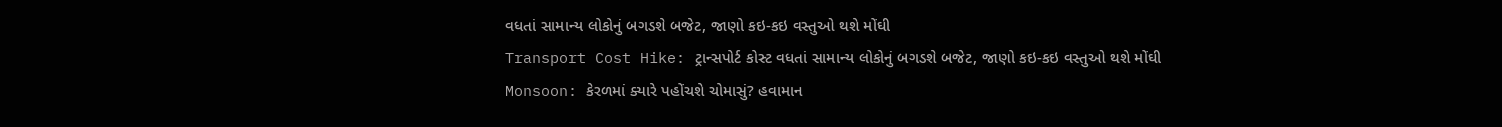વધતાં સામાન્ય લોકોનું બગડશે બજેટ, જાણો કઇ-કઇ વસ્તુઓ થશે મોંઘી
Transport Cost Hike: ટ્રાન્સપોર્ટ કોસ્ટ વધતાં સામાન્ય લોકોનું બગડશે બજેટ, જાણો કઇ-કઇ વસ્તુઓ થશે મોંઘી
Monsoon: કેરળમાં ક્યારે પહોંચશે ચોમાસું? હવામાન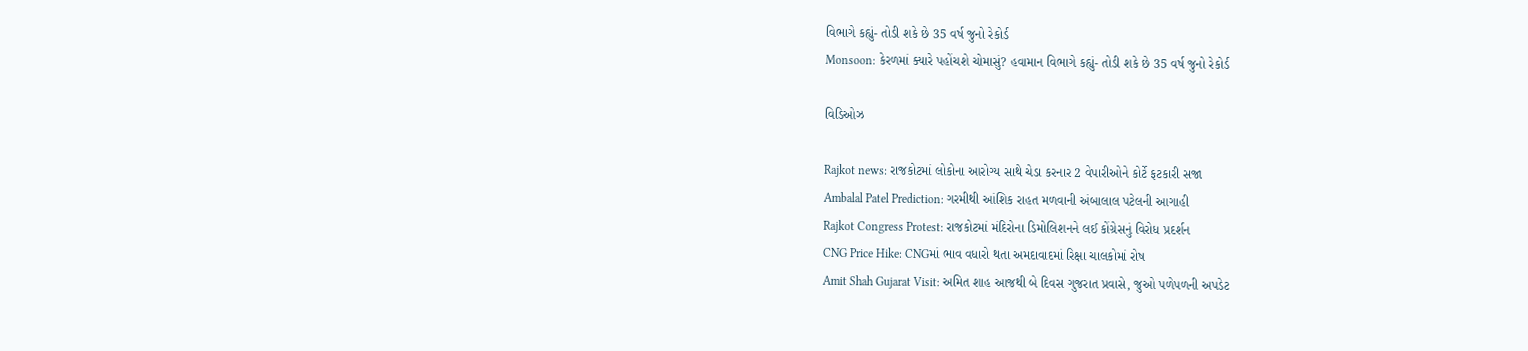વિભાગે કહ્યું- તોડી શકે છે 35 વર્ષ જુનો રેકોર્ડ
Monsoon: કેરળમાં ક્યારે પહોંચશે ચોમાસું? હવામાન વિભાગે કહ્યું- તોડી શકે છે 35 વર્ષ જુનો રેકોર્ડ

વિડિઓઝ

Rajkot news: રાજકોટમાં લોકોના આરોગ્ય સાથે ચેડા કરનાર 2 વેપારીઓને કોર્ટે ફટકારી સજા
Ambalal Patel Prediction: ગરમીથી આંશિક રાહત મળવાની અંબાલાલ પટેલની આગાહી
Rajkot Congress Protest: રાજકોટમાં મંદિરોના ડિમોલિશનને લઈ કોંગ્રેસનું વિરોધ પ્રદર્શન
CNG Price Hike: CNGમાં ભાવ વધારો થતા અમદાવાદમાં રિક્ષા ચાલકોમાં રોષ
Amit Shah Gujarat Visit: અમિત શાહ આજથી બે દિવસ ગુજરાત પ્રવાસે, જુઓ પળેપળની અપડેટ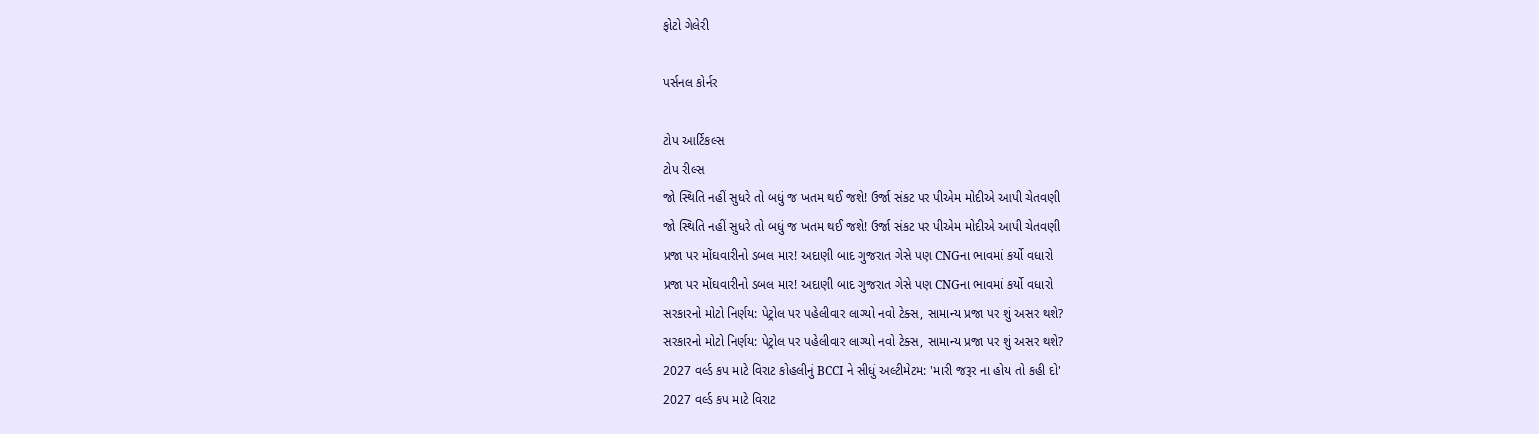ફોટો ગેલેરી

પર્સનલ કોર્નર

ટોપ આર્ટિકલ્સ
ટોપ રીલ્સ
જો સ્થિતિ નહીં સુધરે તો બધું જ ખતમ થઈ જશે! ઉર્જા સંકટ પર પીએમ મોદીએ આપી ચેતવણી
જો સ્થિતિ નહીં સુધરે તો બધું જ ખતમ થઈ જશે! ઉર્જા સંકટ પર પીએમ મોદીએ આપી ચેતવણી
પ્રજા પર મોંઘવારીનો ડબલ માર! અદાણી બાદ ગુજરાત ગેસે પણ CNGના ભાવમાં કર્યો વધારો
પ્રજા પર મોંઘવારીનો ડબલ માર! અદાણી બાદ ગુજરાત ગેસે પણ CNGના ભાવમાં કર્યો વધારો
સરકારનો મોટો નિર્ણય: પેટ્રોલ પર પહેલીવાર લાગ્યો નવો ટેક્સ, સામાન્ય પ્રજા પર શું અસર થશે?
સરકારનો મોટો નિર્ણય: પેટ્રોલ પર પહેલીવાર લાગ્યો નવો ટેક્સ, સામાન્ય પ્રજા પર શું અસર થશે?
2027 વર્લ્ડ કપ માટે વિરાટ કોહલીનું BCCI ને સીધું અલ્ટીમેટમ: 'મારી જરૂર ના હોય તો કહી દો'
2027 વર્લ્ડ કપ માટે વિરાટ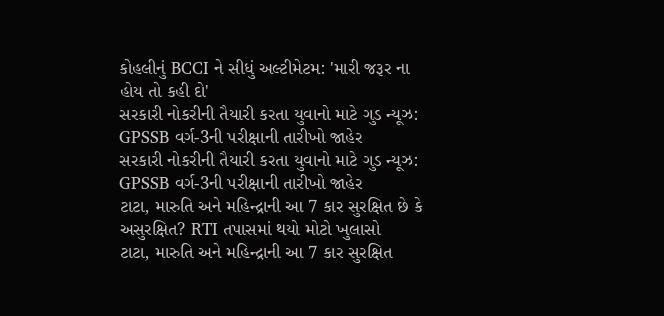કોહલીનું BCCI ને સીધું અલ્ટીમેટમ: 'મારી જરૂર ના હોય તો કહી દો'
સરકારી નોકરીની તૈયારી કરતા યુવાનો માટે ગુડ ન્યૂઝ: GPSSB વર્ગ-3ની પરીક્ષાની તારીખો જાહેર
સરકારી નોકરીની તૈયારી કરતા યુવાનો માટે ગુડ ન્યૂઝ: GPSSB વર્ગ-3ની પરીક્ષાની તારીખો જાહેર
ટાટા, મારુતિ અને મહિન્દ્રાની આ 7 કાર સુરક્ષિત છે કે અસુરક્ષિત? RTI તપાસમાં થયો મોટો ખુલાસો
ટાટા, મારુતિ અને મહિન્દ્રાની આ 7 કાર સુરક્ષિત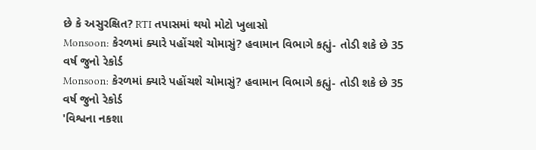છે કે અસુરક્ષિત? RTI તપાસમાં થયો મોટો ખુલાસો
Monsoon: કેરળમાં ક્યારે પહોંચશે ચોમાસું? હવામાન વિભાગે કહ્યું- તોડી શકે છે 35 વર્ષ જુનો રેકોર્ડ
Monsoon: કેરળમાં ક્યારે પહોંચશે ચોમાસું? હવામાન વિભાગે કહ્યું- તોડી શકે છે 35 વર્ષ જુનો રેકોર્ડ
'વિશ્વના નકશા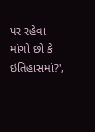પર રહેવા માંગો છો કે ઇતિહાસમાં?',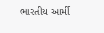ભારતીય આર્મી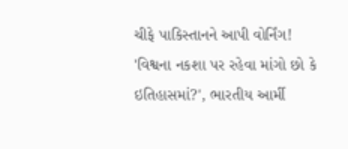ચીફે પાકિસ્તાનને આપી વોર્નિંગ!
'વિશ્વના નકશા પર રહેવા માંગો છો કે ઇતિહાસમાં?', ભારતીય આર્મી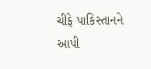ચીફે પાકિસ્તાનને આપી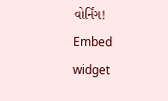વોર્નિંગ!
Embed widget